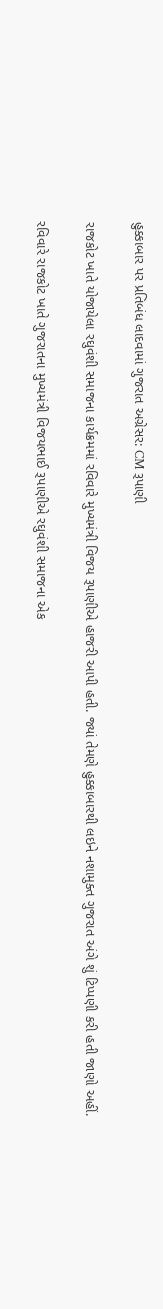હુક્કાબાર પર પ્રતિબંધ લાદવામાં ગુજરાત અગ્રેસર: CM રૂપાણી

રાજકોટ ખાતે યોજાયેલા રઘુવંશી સમાજના કાર્યક્રમમાં રવિવારે મુખ્યમંત્રી વિજય રૂપાણીએ હાજરી આપી હતી. જ્યાં તેમણે હુક્કાબારથી લઇને નશામુક્ત ગુજરાત અંગે શું ટિપ્પણી કરી હતી જાણો અહીં.

રવિવારે રાજકોટ ખાતે ગુજરાતના મુખ્યમંત્રી વિજયભાઈ રૂપાણીએ રઘુવંશી સમાજના એક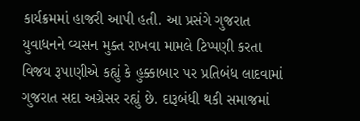કાર્યક્રમમાં હાજરી આપી હતી. આ પ્રસંગે ગુજરાત યુવાધનને વ્યસન મુક્ત રાખવા મામલે ટિપ્પણી કરતા વિજય રૂપાણીએ કહ્યું કે હુક્કાબાર પર પ્રતિબંધ લાદવામાં ગુજરાત સદા અગ્રેસર રહ્યું છે. દારૂબંધી થકી સમાજમાં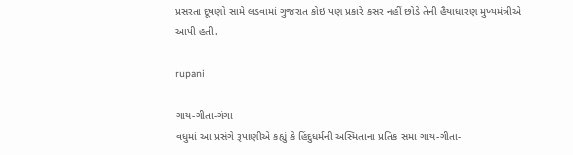પ્રસરતા દૂષણો સામે લડવામાં ગુજરાત કોઇ પણ પ્રકારે કસર નહીં છોડે તેની હૈયાધારણ મુખ્યમંત્રીએ આપી હતી.

rupani

ગાય-ગીતા-ગંગા
વધુમાં આ પ્રસંગે રૂપાણીએ કહ્યું કે હિંદુધર્મની અસ્મિતાના પ્રતિક સમા ગાય-ગીતા-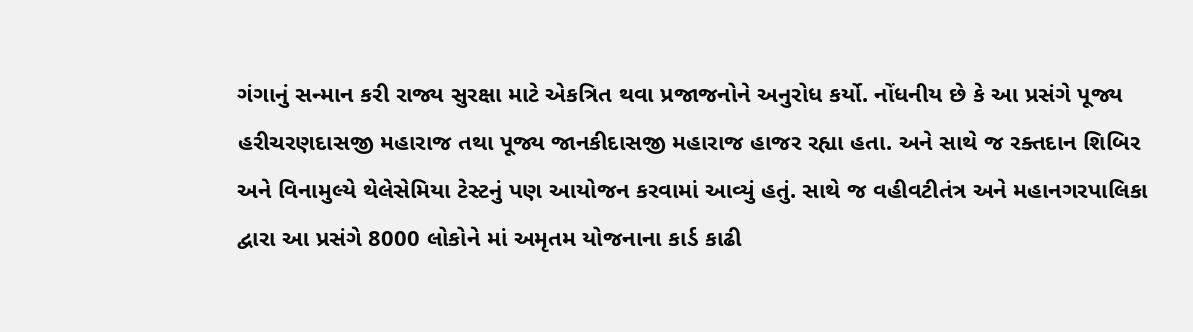ગંગાનું સન્માન કરી રાજ્ય સુરક્ષા માટે એકત્રિત થવા પ્રજાજનોને અનુરોધ કર્યો. નોંધનીય છે કે આ પ્રસંગે પૂજ્ય હરીચરણદાસજી મહારાજ તથા પૂજ્ય જાનકીદાસજી મહારાજ હાજર રહ્યા હતા. અને સાથે જ રક્તદાન શિબિર અને વિનામુલ્યે થેલેસેમિયા ટેસ્ટનું પણ આયોજન કરવામાં આવ્યું હતું. સાથે જ વહીવટીતંત્ર અને મહાનગરપાલિકા દ્વારા આ પ્રસંગે 8000 લોકોને માં અમૃતમ યોજનાના કાર્ડ કાઢી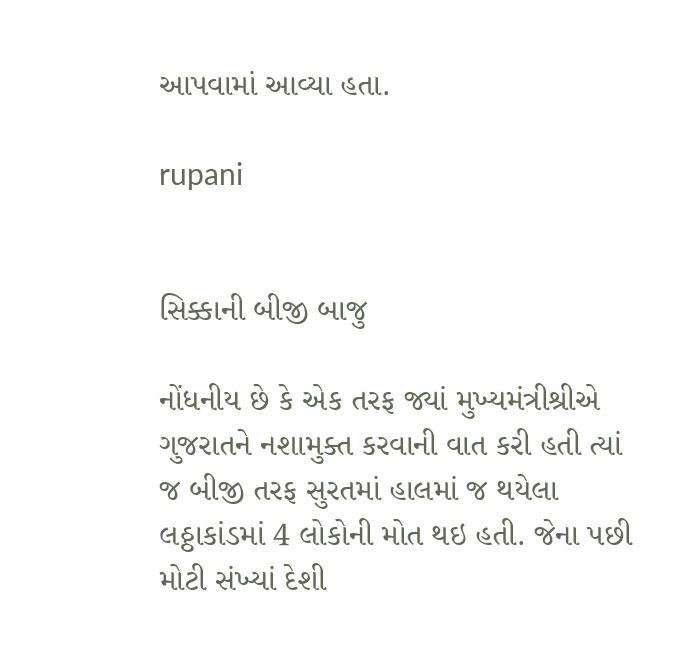આપવામાં આવ્યા હતા.

rupani


સિક્કાની બીજી બાજુ

નોંધનીય છે કે એક તરફ જ્યાં મુખ્યમંત્રીશ્રીએ ગુજરાતને નશામુક્ત કરવાની વાત કરી હતી ત્યાં જ બીજી તરફ સુરતમાં હાલમાં જ થયેલા લઠ્ઠાકાંડમાં 4 લોકોની મોત થઇ હતી. જેના પછી મોટી સંખ્યાં દેશી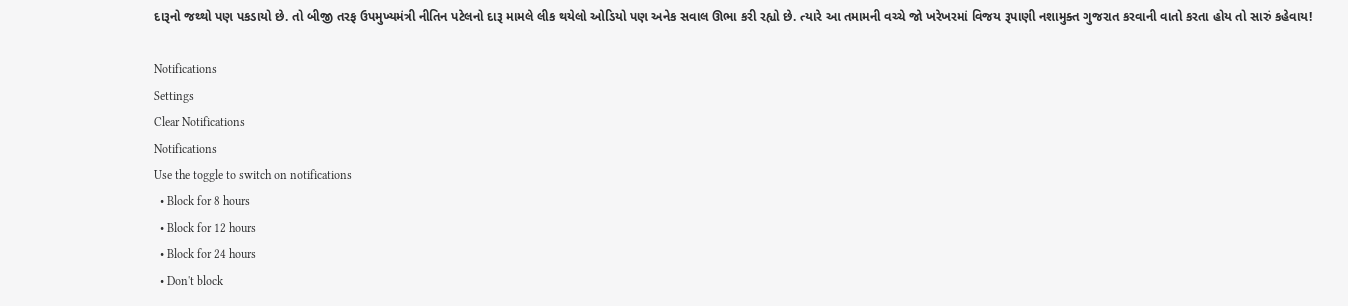દારૂનો જથ્થો પણ પકડાયો છે. તો બીજી તરફ ઉપમુખ્યમંત્રી નીતિન પટેલનો દારૂ મામલે લીક થયેલો ઓડિયો પણ અનેક સવાલ ઊભા કરી રહ્યો છે. ત્યારે આ તમામની વચ્ચે જો ખરેખરમાં વિજય રૂપાણી નશામુક્ત ગુજરાત કરવાની વાતો કરતા હોય તો સારું કહેવાય!

Notifications
Settings
Clear Notifications
Notifications
Use the toggle to switch on notifications
  • Block for 8 hours
  • Block for 12 hours
  • Block for 24 hours
  • Don't block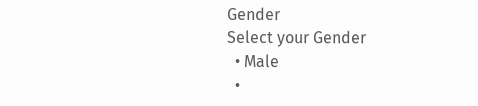Gender
Select your Gender
  • Male
  •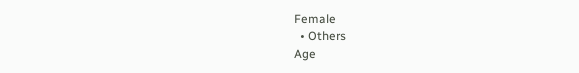Female
  • Others
Age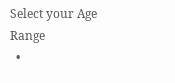Select your Age Range
  •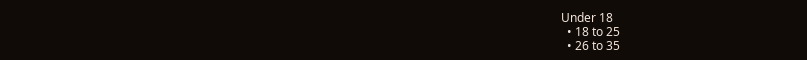Under 18
  • 18 to 25
  • 26 to 35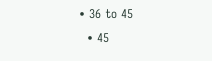• 36 to 45
  • 45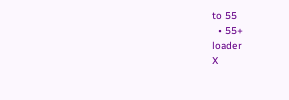to 55
  • 55+
loader
X